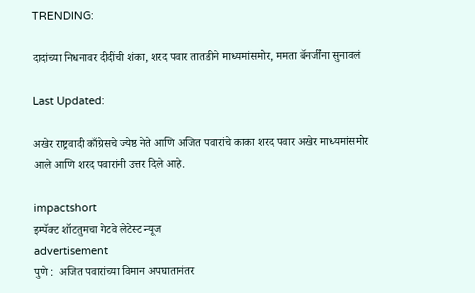TRENDING:

दादांच्या निधनावर दीदींची शंका, शरद पवार तातडीने माध्यमांसमोर, ममता बॅनर्जींना सुनावलं

Last Updated:

अखेर राष्ट्रवादी काँग्रेसचे ज्येष्ठ नेते आणि अजित पवारांचे काका शरद पवार अखेर माध्यमांसमोर आले आणि शरद पवारांनी उत्तर दिले आहे.

impactshort
इम्पॅक्ट शॉटतुमचा गेटवे लेटेस्ट न्यूज
advertisement
पुणे :  अजित पवारांच्या विमान अपघातानंतर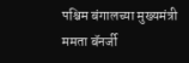पश्चिम बंगालच्या मुख्यमंत्री ममता बॅनर्जी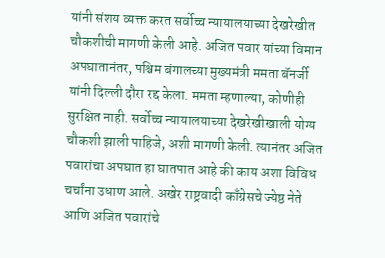यांनी संशय व्यक्त करत सर्वोच्च न्यायालयाच्या देखरेखीत चौकशीची मागणी केली आहे. अजित पवार यांच्या विमान अपघातानंतर, पश्चिम बंगालच्या मुख्यमंत्री ममता बॅनर्जी यांनी दिल्ली दौरा रद्द केला. ममता म्हणाल्या, कोणीही सुरक्षित नाही. सर्वोच्च न्यायालयाच्या देखरेखीखाली योग्य चौकशी झाली पाहिजे, अशी मागणी केली. त्यानंतर अजित पवारांचा अपघात हा घातपात आहे की काय अशा विविध चर्चांना उधाण आले. अखेर राष्ट्रवादी काँग्रेसचे ज्येष्ठ नेते आणि अजित पवारांचे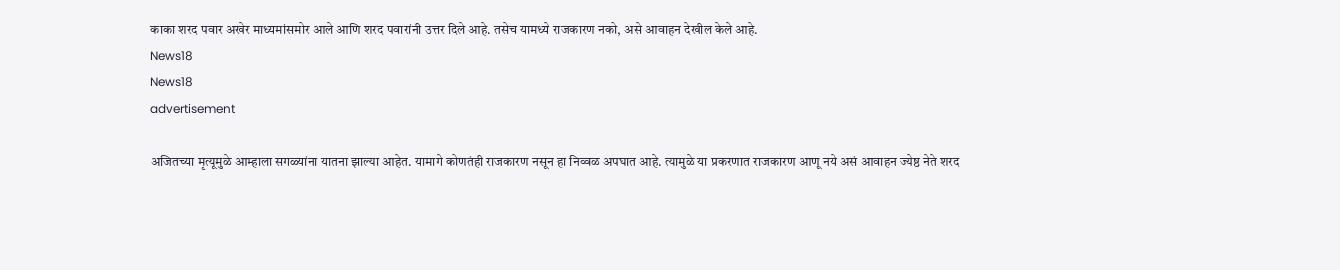काका शरद पवार अखेर माध्यमांसमोर आले आणि शरद पवारांनी उत्तर दिले आहे. तसेच यामध्ये राजकारण नको, असे आवाहन देखील केले आहे.
News18
News18
advertisement

अजितच्या मृत्यूमुळे आम्हाला सगळ्यांना यातना झाल्या आहेत. यामागे कोणतंही राजकारण नसून हा निव्वळ अपघात आहे. त्यामुळे या प्रकरणात राजकारण आणू नये असं आवाहन ज्येष्ठ नेते शरद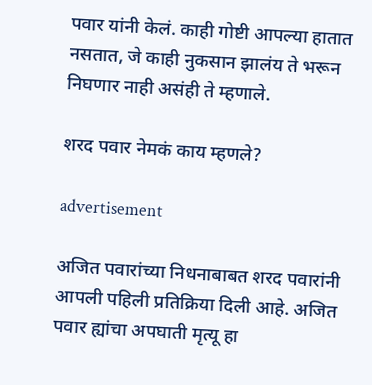पवार यांनी केलं. काही गोष्टी आपल्या हातात नसतात, जे काही नुकसान झालंय ते भरून निघणार नाही असंही ते म्हणाले.

शरद पवार नेमकं काय म्हणले?

advertisement

अजित पवारांच्या निधनाबाबत शरद पवारांनी आपली पहिली प्रतिक्रिया दिली आहे. अजित पवार ह्यांचा अपघाती मृत्यू हा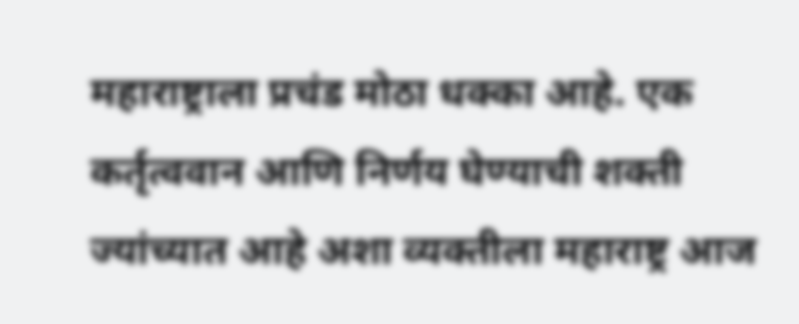महाराष्ट्राला प्रचंड मोठा धक्का आहे. एक कर्तृत्ववान आणि निर्णय घेण्याची शक्ती ज्यांच्यात आहे अशा व्यक्तीला महाराष्ट्र आज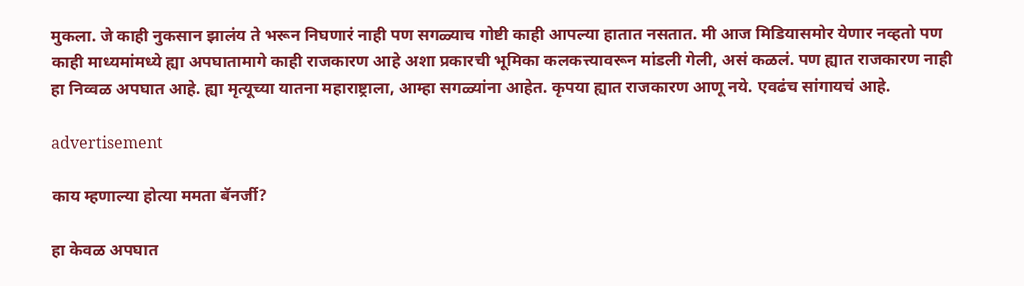मुकला. जे काही नुकसान झालंय ते भरून निघणारं नाही पण सगळ्याच गोष्टी काही आपल्या हातात नसतात. मी आज मिडियासमोर येणार नव्हतो पण काही माध्यमांमध्ये ह्या अपघातामागे काही राजकारण आहे अशा प्रकारची भूमिका कलकत्त्यावरून मांडली गेली, असं कळलं. पण ह्यात राजकारण नाही हा निव्वळ अपघात आहे. ह्या मृत्यूच्या यातना महाराष्ट्राला, आम्हा सगळ्यांना आहेत. कृपया ह्यात राजकारण आणू नये. एवढंच सांगायचं आहे.

advertisement

काय म्हणाल्या होत्या ममता बॅनर्जी?

हा केवळ अपघात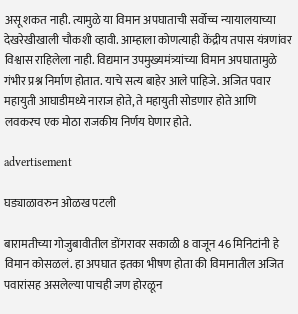असू शकत नाही. त्यामुळे या विमान अपघाताची सर्वोच्च न्यायालयाच्या देखरेखीखाली चौकशी व्हावी. आम्हाला कोणत्याही केंद्रीय तपास यंत्रणांवर विश्वास राहिलेला नाही. विद्यमान उपमुख्यमंत्र्यांच्या विमान अपघातामुळे गंभीर प्रश्न निर्माण होतात. याचे सत्य बाहेर आले पाहिजे. अजित पवार महायुती आघाडीमध्ये नाराज होते, ते महायुती सोडणार होते आणि लवकरच एक मोठा राजकीय निर्णय घेणार होते.

advertisement

घड्याळावरुन ओळख पटली

बारामतीच्या गोजुबावीतील डोंगरावर सकाळी 8 वाजून 46 मिनिटांनी हे विमान कोसळलं. हा अपघात इतका भीषण होता की विमानातील अजित पवारांसह असलेल्या पाचही जण होरळून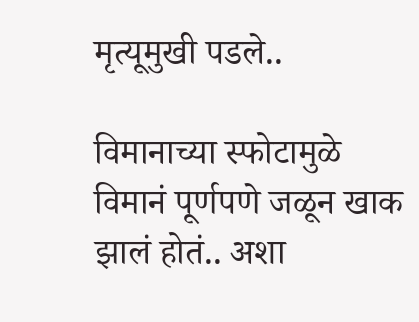मृत्यूमुखी पडले..

विमानाच्या स्फोटामुळे विमानं पूर्णपणे जळून खाक झालं होतं.. अशा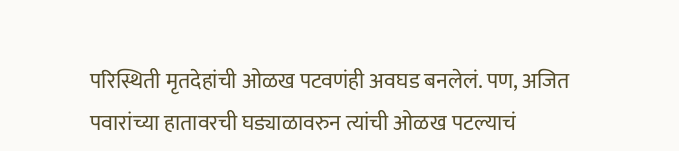परिस्थिती मृतदेहांची ओळख पटवणंही अवघड बनलेलं. पण, अजित पवारांच्या हातावरची घड्याळावरुन त्यांची ओळख पटल्याचं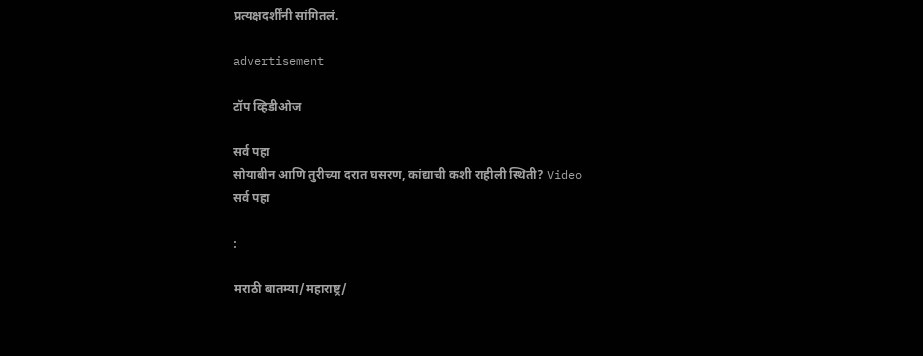प्रत्यक्षदर्शींनी सांगितलं.

advertisement

टॉप व्हिडीओज

सर्व पहा
सोयाबीन आणि तुरीच्या दरात घसरण, कांद्याची कशी राहीली स्थिती? Video
सर्व पहा

:

मराठी बातम्या/महाराष्ट्र/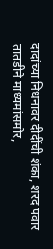दादांच्या निधनावर दीदींची शंका, शरद पवार तातडीने माध्यमांसमोर,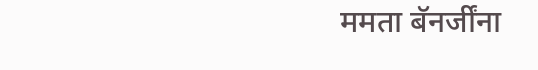ममता बॅनर्जींना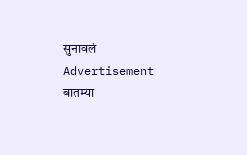सुनावलं
Advertisement
बातम्या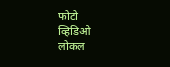फोटो
व्हिडिओ
लोकल